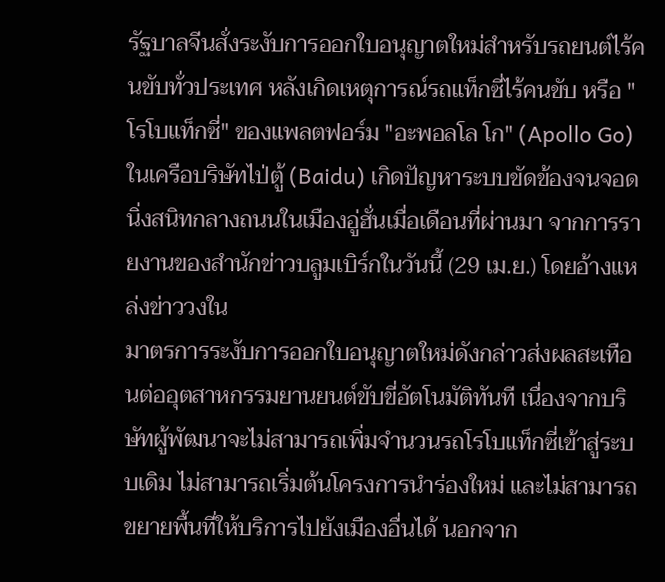รัฐบาลจีนสั่งระงับการออกใบอนุญาตใหม่สำหรับรถยนต์ไร้คนขับทั่วประเทศ หลังเกิดเหตุการณ์รถแท็กซี่ไร้คนขับ หรือ "โรโบแท็กซี่" ของแพลตฟอร์ม "อะพอลโล โก" (Apollo Go) ในเครือบริษัทไป่ตู้ (Baidu) เกิดปัญหาระบบขัดข้องจนจอดนิ่งสนิทกลางถนนในเมืองอู่ฮั่นเมื่อเดือนที่ผ่านมา จากการรายงานของสำนักข่าวบลูมเบิร์กในวันนี้ (29 เม.ย.) โดยอ้างแหล่งข่าววงใน
มาตรการระงับการออกใบอนุญาตใหม่ดังกล่าวส่งผลสะเทือนต่ออุตสาหกรรมยานยนต์ขับขี่อัตโนมัติทันที เนื่องจากบริษัทผู้พัฒนาจะไม่สามารถเพิ่มจำนวนรถโรโบแท็กซี่เข้าสู่ระบบเดิม ไม่สามารถเริ่มต้นโครงการนำร่องใหม่ และไม่สามารถขยายพื้นที่ให้บริการไปยังเมืองอื่นได้ นอกจาก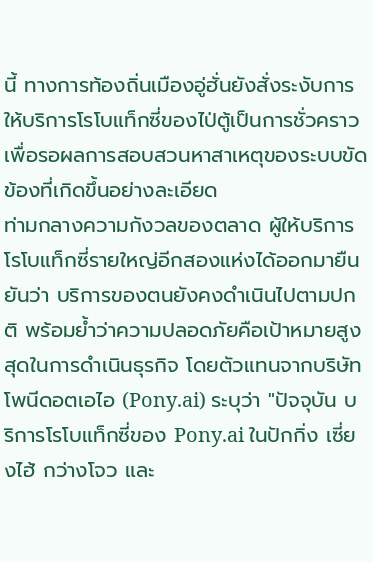นี้ ทางการท้องถิ่นเมืองอู่ฮั่นยังสั่งระงับการให้บริการโรโบแท็กซี่ของไป่ตู้เป็นการชั่วคราว เพื่อรอผลการสอบสวนหาสาเหตุของระบบขัดข้องที่เกิดขึ้นอย่างละเอียด
ท่ามกลางความกังวลของตลาด ผู้ให้บริการโรโบแท็กซี่รายใหญ่อีกสองแห่งได้ออกมายืนยันว่า บริการของตนยังคงดำเนินไปตามปกติ พร้อมย้ำว่าความปลอดภัยคือเป้าหมายสูงสุดในการดำเนินธุรกิจ โดยตัวแทนจากบริษัทโพนีดอตเอไอ (Pony.ai) ระบุว่า "ปัจจุบัน บริการโรโบแท็กซี่ของ Pony.ai ในปักกิ่ง เซี่ยงไฮ้ กว่างโจว และ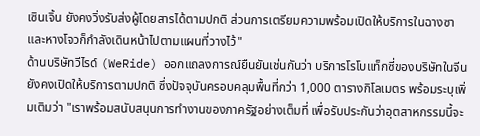เซินเจิ้น ยังคงวิ่งรับส่งผู้โดยสารได้ตามปกติ ส่วนการเตรียมความพร้อมเปิดให้บริการในฉางซาและหางโจวก็กำลังเดินหน้าไปตามแผนที่วางไว้"
ด้านบริษัทวีไรด์ (WeRide) ออกแถลงการณ์ยืนยันเช่นกันว่า บริการโรโบแท็กซี่ของบริษัทในจีนยังคงเปิดให้บริการตามปกติ ซึ่งปัจจุบันครอบคลุมพื้นที่กว่า 1,000 ตารางกิโลเมตร พร้อมระบุเพิ่มเติมว่า "เราพร้อมสนับสนุนการทำงานของภาครัฐอย่างเต็มที่ เพื่อรับประกันว่าอุตสาหกรรมนี้จะ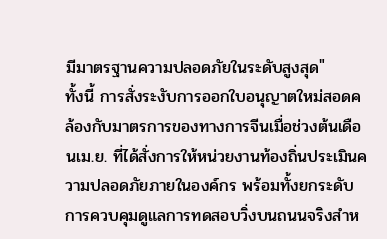มีมาตรฐานความปลอดภัยในระดับสูงสุด"
ทั้งนี้ การสั่งระงับการออกใบอนุญาตใหม่สอดคล้องกับมาตรการของทางการจีนเมื่อช่วงต้นเดือนเม.ย. ที่ได้สั่งการให้หน่วยงานท้องถิ่นประเมินความปลอดภัยภายในองค์กร พร้อมทั้งยกระดับการควบคุมดูแลการทดสอบวิ่งบนถนนจริงสำห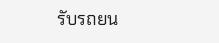รับรถยน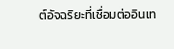ต์อัจฉริยะที่เชื่อมต่ออินเท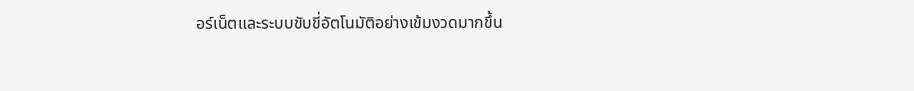อร์เน็ตและระบบขับขี่อัตโนมัติอย่างเข้มงวดมากขึ้น